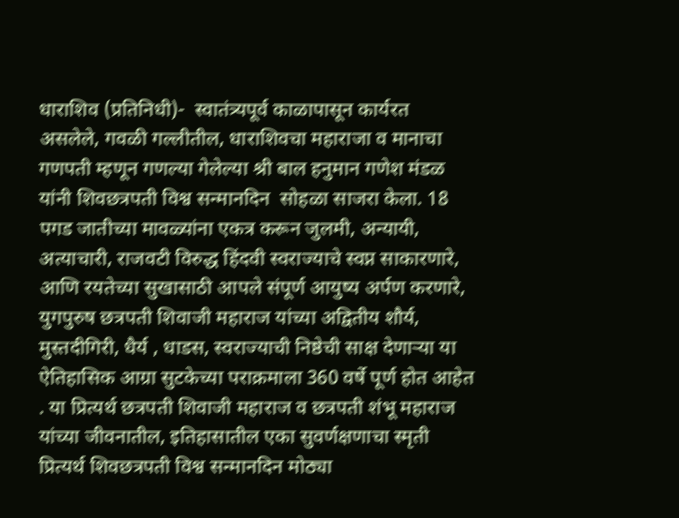धाराशिव (प्रतिनिधी)-  स्वातंत्र्यपूर्व काळापासून कार्यरत असलेले, गवळी गल्लीतील, धाराशिवचा महाराजा व मानाचा गणपती म्हणून गणल्या गेलेल्या श्री बाल हनुमान गणेश मंडळ यांनी शिवछत्रपती विश्व सन्मानदिन  सोहळा साजरा केला. 18 पगड जातीच्या मावळ्यांना एकत्र करून जुलमी, अन्यायी, अत्याचारी, राजवटी विरुद्ध हिंदवी स्वराज्याचे स्वप्न साकारणारे, आणि रयतेच्या सुखासाठी आपले संपूर्ण आयुष्य अर्पण करणारे, युगपुरुष छत्रपती शिवाजी महाराज यांच्या अद्वितीय शौर्य, मुस्तदीगिरी, धैर्य , धाडस, स्वराज्याची निष्ठेची साक्ष देणाऱ्या या ऐतिहासिक आग्रा सुटकेच्या पराक्रमाला 360 वर्षे पूर्ण होत आहेत . या प्रित्यर्थ छत्रपती शिवाजी महाराज व छत्रपती शंभू महाराज यांच्या जीवनातील, इतिहासातील एका सुवर्णक्षणाचा स्मृती प्रित्यर्थ शिवछत्रपती विश्व सन्मानदिन मोठ्या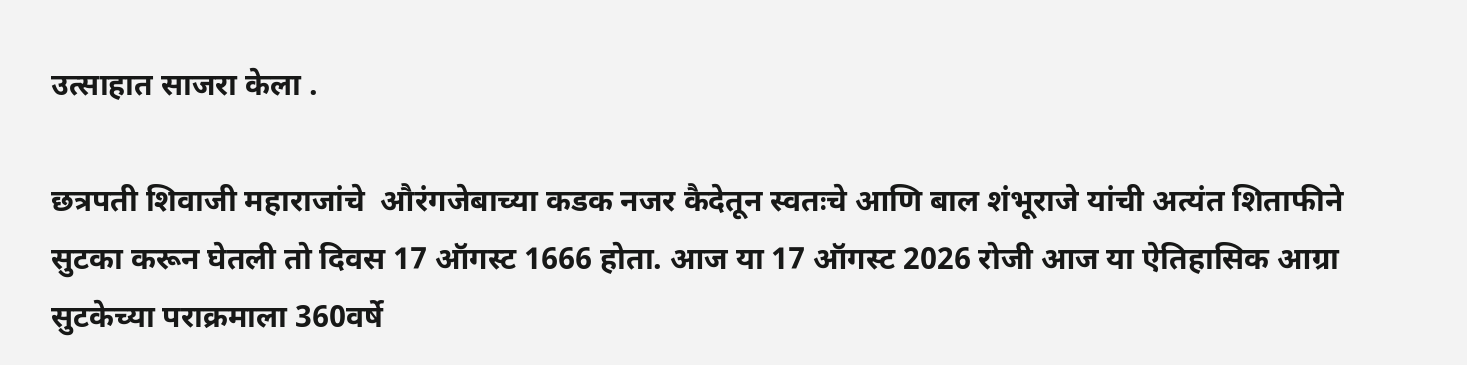उत्साहात साजरा केला .

छत्रपती शिवाजी महाराजांचे  औरंगजेबाच्या कडक नजर कैदेतून स्वतःचे आणि बाल शंभूराजे यांची अत्यंत शिताफीने सुटका करून घेतली तो दिवस 17 ऑगस्ट 1666 होता. आज या 17 ऑगस्ट 2026 रोजी आज या ऐतिहासिक आग्रा सुटकेच्या पराक्रमाला 360वर्षे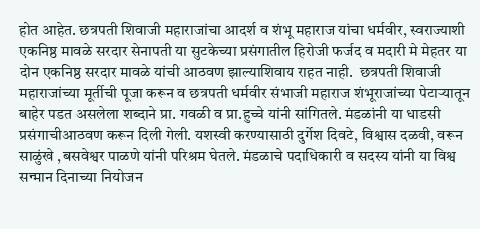होत आहेत. छत्रपती शिवाजी महाराजांचा आदर्श व शंभू महाराज यांचा धर्मवीर, स्वराज्याशी एकनिष्ठ मावळे सरदार सेनापती या सुटकेच्या प्रसंगातील हिरोजी फर्जद व मदारी मे मेहतर या दोन एकनिष्ठ सरदार मावळे यांची आठवण झाल्याशिवाय राहत नाही.  छत्रपती शिवाजी महाराजांच्या मूर्तीची पूजा करून व छत्रपती धर्मवीर संभाजी महाराज शंभूराजांच्या पेटाऱ्यातून बाहेर पडत असलेला शब्दाने प्रा. गवळी व प्रा.हुच्चे यांनी सांगितले. मंडळांनी या धाडसी प्रसंगाचीआठवण करून दिली गेली. यशस्वी करण्यासाठी दुर्गेश दिवटे, विश्वास दळवी, वरून साळुंखे ,बसवेश्वर पाळणे यांनी परिश्रम घेतले. मंडळाचे पदाधिकारी व सदस्य यांनी या विश्व सन्मान दिनाच्या नियोजन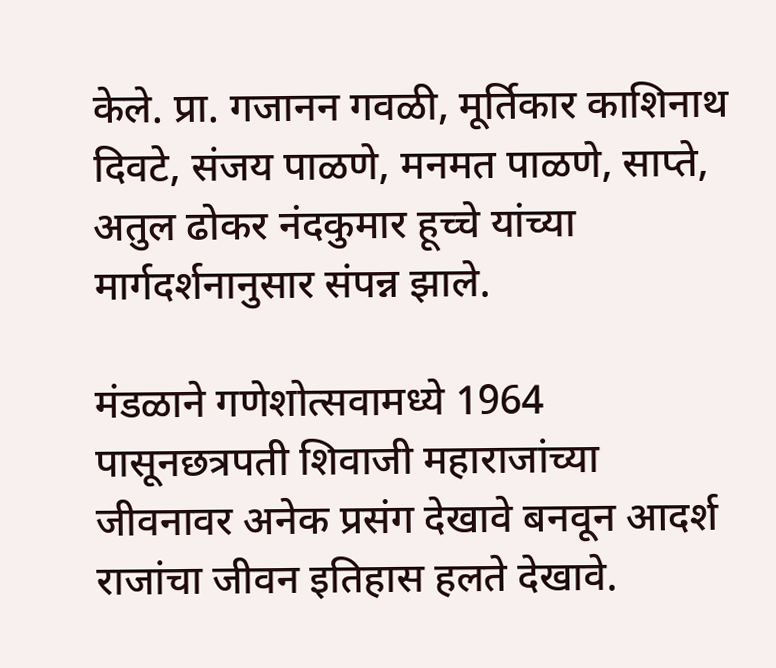केले. प्रा. गजानन गवळी, मूर्तिकार काशिनाथ दिवटे, संजय पाळणे, मनमत पाळणे, साप्ते, अतुल ढोकर नंदकुमार हूच्चे यांच्या मार्गदर्शनानुसार संपन्न झाले.

मंडळाने गणेशोत्सवामध्ये 1964 पासूनछत्रपती शिवाजी महाराजांच्या जीवनावर अनेक प्रसंग देखावे बनवून आदर्श राजांचा जीवन इतिहास हलते देखावे.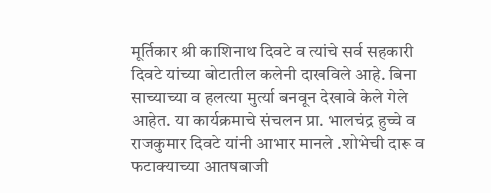मूर्तिकार श्री काशिनाथ दिवटे व त्यांचे सर्व सहकारी दिवटे यांच्या बोटातील कलेनी दाखविले आहे. बिना साच्याच्या व हलत्या मुर्त्या बनवून देखावे केले गेले आहेत. या कार्यक्रमाचे संचलन प्रा. भालचंद्र हुच्चे व राजकुमार दिवटे यांनी आभार मानले .शोभेची दारू व फटाक्याच्या आतषबाजी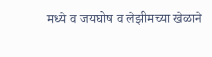मध्ये व जयघोष व लेझीमच्या खेळाने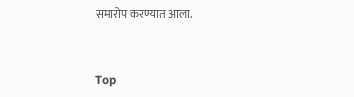समारोप करण्यात आला.


Top